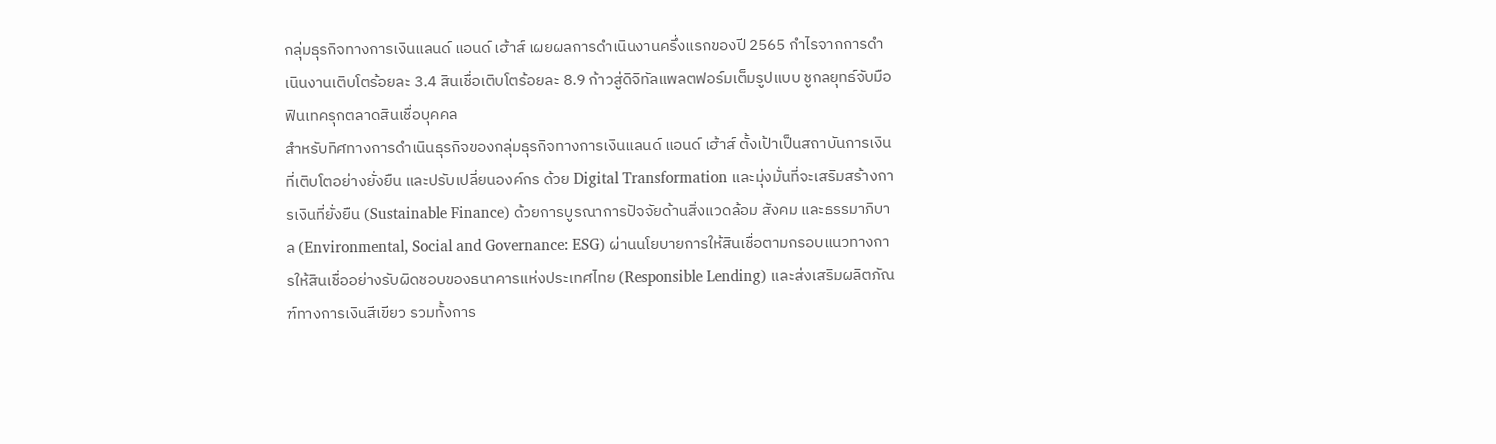กลุ่มธุรกิจทางการเงินแลนด์ แอนด์ เฮ้าส์ เผยผลการดำเนินงานครึ่งแรกของปี 2565 กำไรจากการดำเนินงานเติบโตร้อยละ 3.4 สินเชื่อเติบโตร้อยละ 8.9 ก้าวสู่ดิจิทัลแพลตฟอร์มเต็มรูปแบบ ชูกลยุทธ์จับมือฟินเทครุกตลาดสินเชื่อบุคคล
สำหรับทิศทางการดำเนินธุรกิจของกลุ่มธุรกิจทางการเงินแลนด์ แอนด์ เฮ้าส์ ตั้งเป้าเป็นสถาบันการเงินที่เติบโตอย่างยั่งยืน และปรับเปลี่ยนองค์กร ด้วย Digital Transformation และมุ่งมั่นที่จะเสริมสร้างการเงินที่ยั่งยืน (Sustainable Finance) ด้วยการบูรณาการปัจจัยด้านสิ่งแวดล้อม สังคม และธรรมาภิบาล (Environmental, Social and Governance: ESG) ผ่านนโยบายการให้สินเชื่อตามกรอบแนวทางการให้สินเชื่ออย่างรับผิดชอบของธนาคารแห่งประเทศไทย (Responsible Lending) และส่งเสริมผลิตภัณฑ์ทางการเงินสีเขียว รวมทั้งการ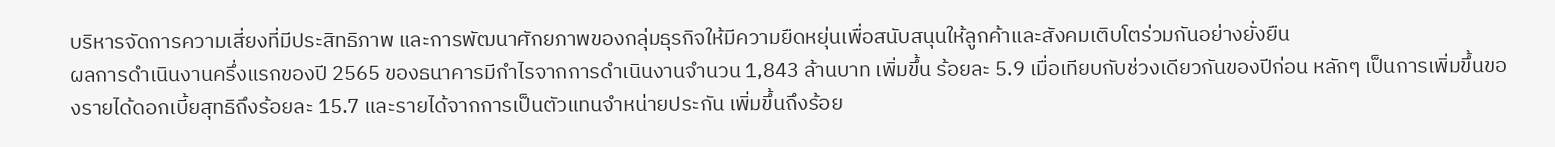บริหารจัดการความเสี่ยงที่มีประสิทธิภาพ และการพัฒนาศักยภาพของกลุ่มธุรกิจให้มีความยืดหยุ่นเพื่อสนับสนุนให้ลูกค้าและสังคมเติบโตร่วมกันอย่างยั่งยืน
ผลการดำเนินงานครึ่งแรกของปี 2565 ของธนาคารมีกำไรจากการดำเนินงานจำนวน 1,843 ล้านบาท เพิ่มขึ้น ร้อยละ 5.9 เมื่อเทียบกับช่วงเดียวกันของปีก่อน หลักๆ เป็นการเพิ่มขึ้นของรายได้ดอกเบี้ยสุทธิถึงร้อยละ 15.7 และรายได้จากการเป็นตัวแทนจำหน่ายประกัน เพิ่มขึ้นถึงร้อย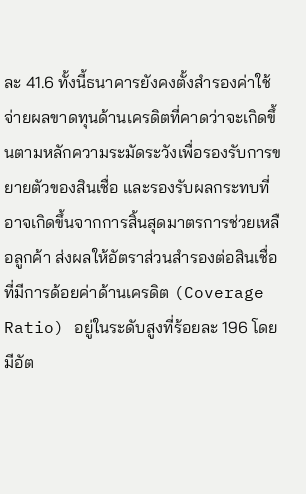ละ 41.6 ทั้งนี้ธนาคารยังคงตั้งสำรองค่าใช้จ่ายผลขาดทุนด้านเครดิตที่คาดว่าจะเกิดขึ้นตามหลักความระมัดระวังเพื่อรองรับการขยายตัวของสินเชื่อ และรองรับผลกระทบที่อาจเกิดขึ้นจากการสิ้นสุดมาตรการช่วยเหลือลูกค้า ส่งผลให้อัตราส่วนสำรองต่อสินเชื่อที่มีการด้อยค่าด้านเครดิต (Coverage Ratio) อยู่ในระดับสูงที่ร้อยละ 196 โดยมีอัต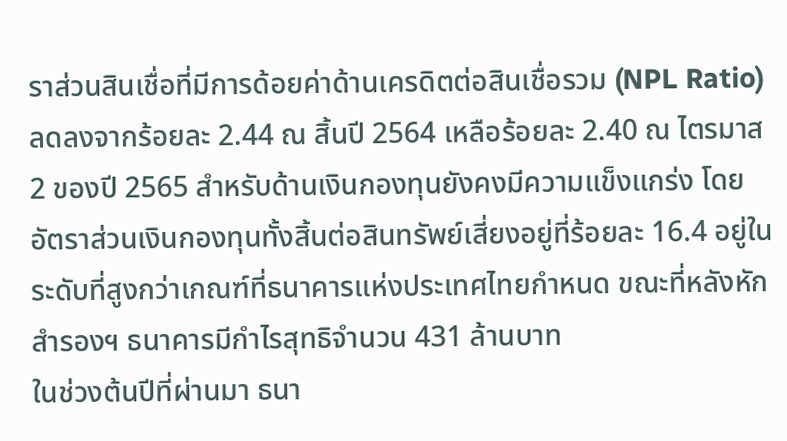ราส่วนสินเชื่อที่มีการด้อยค่าด้านเครดิตต่อสินเชื่อรวม (NPL Ratio) ลดลงจากร้อยละ 2.44 ณ สิ้นปี 2564 เหลือร้อยละ 2.40 ณ ไตรมาส 2 ของปี 2565 สำหรับด้านเงินกองทุนยังคงมีความแข็งแกร่ง โดยอัตราส่วนเงินกองทุนทั้งสิ้นต่อสินทรัพย์เสี่ยงอยู่ที่ร้อยละ 16.4 อยู่ในระดับที่สูงกว่าเกณฑ์ที่ธนาคารแห่งประเทศไทยกำหนด ขณะที่หลังหักสำรองฯ ธนาคารมีกำไรสุทธิจำนวน 431 ล้านบาท
ในช่วงต้นปีที่ผ่านมา ธนา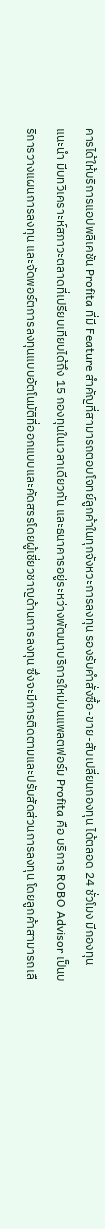คารได้ให้บริการแอปพลิเคชัน Profita ที่มี Feature สำคัญที่สามารถตอบโจทย์ลูกค้าในทุกจังหวะการลงทุน รองรับคำสั่งซื้อ-ขาย-สับเปลี่ยนกองทุน ได้ตลอด 24 ชั่วโมง มีกองทุนแนะนำ มีบทวิเคราะห์สภาวะตลาดที่เปรียบเทียบได้ถึง 15 กองทุนในเวลาเดียวกัน และธนาคารอยู่ระหว่างพัฒนาบริการใหม่บนแพลตฟอร์ม Profita คือ บริการ ROBO Advisor เป็นบริการวางแผนการลงทุน และจัดพอร์ตการลงทุนแบบอัตโนมัติที่ออกแบบและคัดสรรโดยผู้เชี่ยวชาญด้านการลงทุน ซึ่งจะมีการติดตามและปรับสัดส่วนการลงทุน โดยลูกค้าสามารถเลื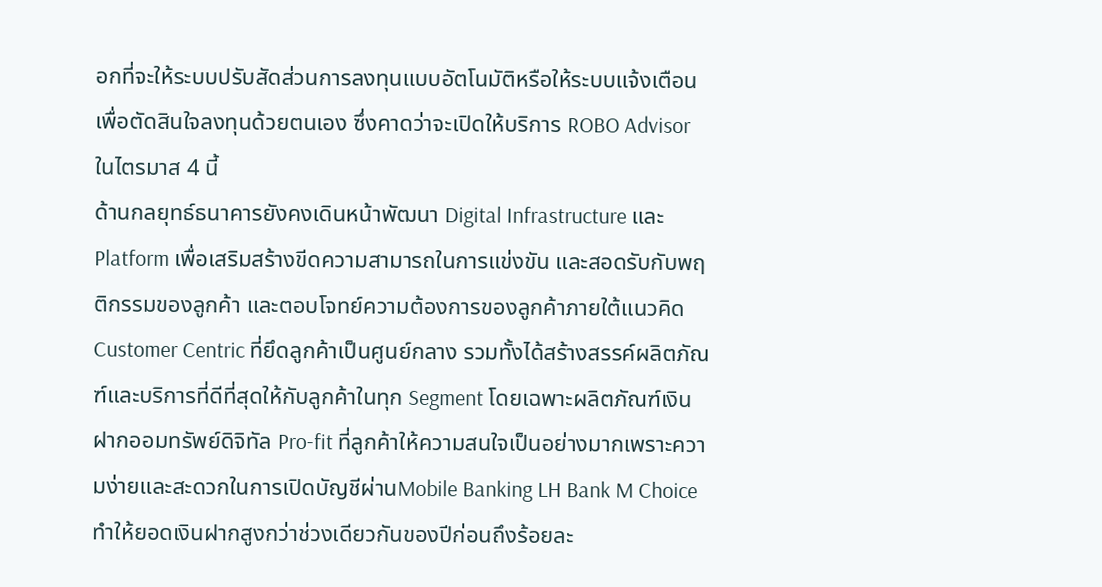อกที่จะให้ระบบปรับสัดส่วนการลงทุนแบบอัตโนมัติหรือให้ระบบแจ้งเตือนเพื่อตัดสินใจลงทุนด้วยตนเอง ซึ่งคาดว่าจะเปิดให้บริการ ROBO Advisor ในไตรมาส 4 นี้
ด้านกลยุทธ์ธนาคารยังคงเดินหน้าพัฒนา Digital Infrastructure และ Platform เพื่อเสริมสร้างขีดความสามารถในการแข่งขัน และสอดรับกับพฤติกรรมของลูกค้า และตอบโจทย์ความต้องการของลูกค้าภายใต้แนวคิด Customer Centric ที่ยึดลูกค้าเป็นศูนย์กลาง รวมทั้งได้สร้างสรรค์ผลิตภัณฑ์และบริการที่ดีที่สุดให้กับลูกค้าในทุก Segment โดยเฉพาะผลิตภัณฑ์เงินฝากออมทรัพย์ดิจิทัล Pro-fit ที่ลูกค้าให้ความสนใจเป็นอย่างมากเพราะความง่ายและสะดวกในการเปิดบัญชีผ่านMobile Banking LH Bank M Choice ทำให้ยอดเงินฝากสูงกว่าช่วงเดียวกันของปีก่อนถึงร้อยละ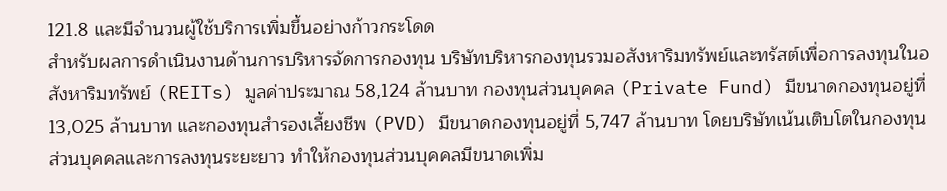121.8 และมีจำนวนผู้ใช้บริการเพิ่มขึ้นอย่างก้าวกระโดด
สำหรับผลการดำเนินงานด้านการบริหารจัดการกองทุน บริษัทบริหารกองทุนรวมอสังหาริมทรัพย์และทรัสต์เพื่อการลงทุนในอสังหาริมทรัพย์ (REITs) มูลค่าประมาณ 58,124 ล้านบาท กองทุนส่วนบุคคล (Private Fund) มีขนาดกองทุนอยู่ที่ 13,025 ล้านบาท และกองทุนสำรองเลี้ยงชีพ (PVD) มีขนาดกองทุนอยู่ที่ 5,747 ล้านบาท โดยบริษัทเน้นเติบโตในกองทุนส่วนบุคคลและการลงทุนระยะยาว ทำให้กองทุนส่วนบุคคลมีขนาดเพิ่ม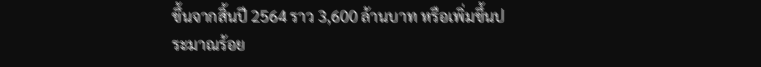ขึ้นจากสิ้นปี 2564 ราว 3,600 ล้านบาท หรือเพิ่มขึ้นประมาณร้อย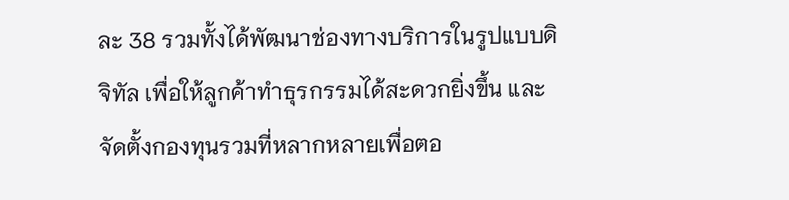ละ 38 รวมทั้งได้พัฒนาช่องทางบริการในรูปแบบดิจิทัล เพื่อให้ลูกค้าทำธุรกรรมได้สะดวกยิ่งขึ้น และจัดตั้งกองทุนรวมที่หลากหลายเพื่อตอ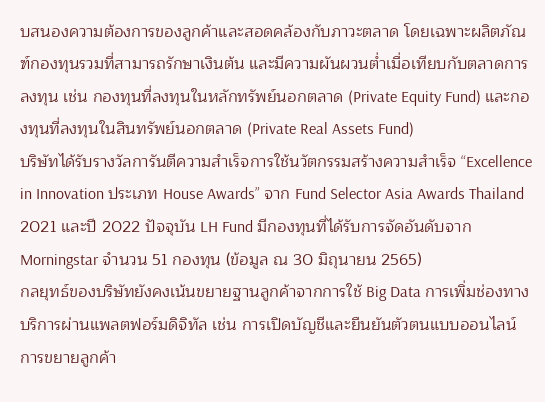บสนองความต้องการของลูกค้าและสอดคล้องกับภาวะตลาด โดยเฉพาะผลิตภัณฑ์กองทุนรวมที่สามารถรักษาเงินต้น และมีความผันผวนต่ำเมื่อเทียบกับตลาดการลงทุน เช่น กองทุนที่ลงทุนในหลักทรัพย์นอกตลาด (Private Equity Fund) และกองทุนที่ลงทุนในสินทรัพย์นอกตลาด (Private Real Assets Fund)
บริษัทได้รับรางวัลการันตีความสำเร็จการใช้นวัตกรรมสร้างความสำเร็จ “Excellence in Innovation ประเภท House Awards” จาก Fund Selector Asia Awards Thailand 2021 และปี 2022 ปัจจุบัน LH Fund มีกองทุนที่ได้รับการจัดอันดับจาก Morningstar จำนวน 51 กองทุน (ข้อมูล ณ 30 มิถุนายน 2565)
กลยุทธ์ของบริษัทยังคงเน้นขยายฐานลูกค้าจากการใช้ Big Data การเพิ่มช่องทางบริการผ่านแพลตฟอร์มดิจิทัล เช่น การเปิดบัญชีและยืนยันตัวตนแบบออนไลน์ การขยายลูกค้า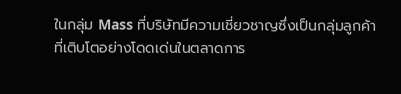ในกลุ่ม Mass ที่บริษัทมีความเชี่ยวชาญซึ่งเป็นกลุ่มลูกค้าที่เติบโตอย่างโดดเด่นในตลาดการ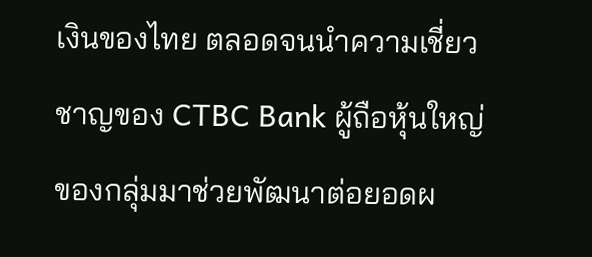เงินของไทย ตลอดจนนำความเชี่ยวชาญของ CTBC Bank ผู้ถือหุ้นใหญ่ของกลุ่มมาช่วยพัฒนาต่อยอดผ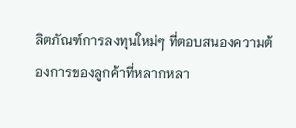ลิตภัณฑ์การลงทุนใหม่ๆ ที่ตอบสนองความต้องการของลูกค้าที่หลากหลา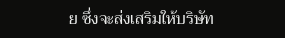ย ซึ่งจะส่งเสริมให้บริษัท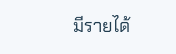มีรายได้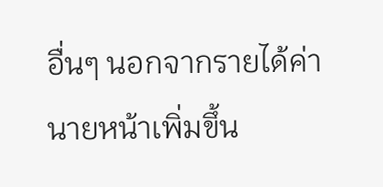อื่นๆ นอกจากรายได้ค่านายหน้าเพิ่มขึ้น